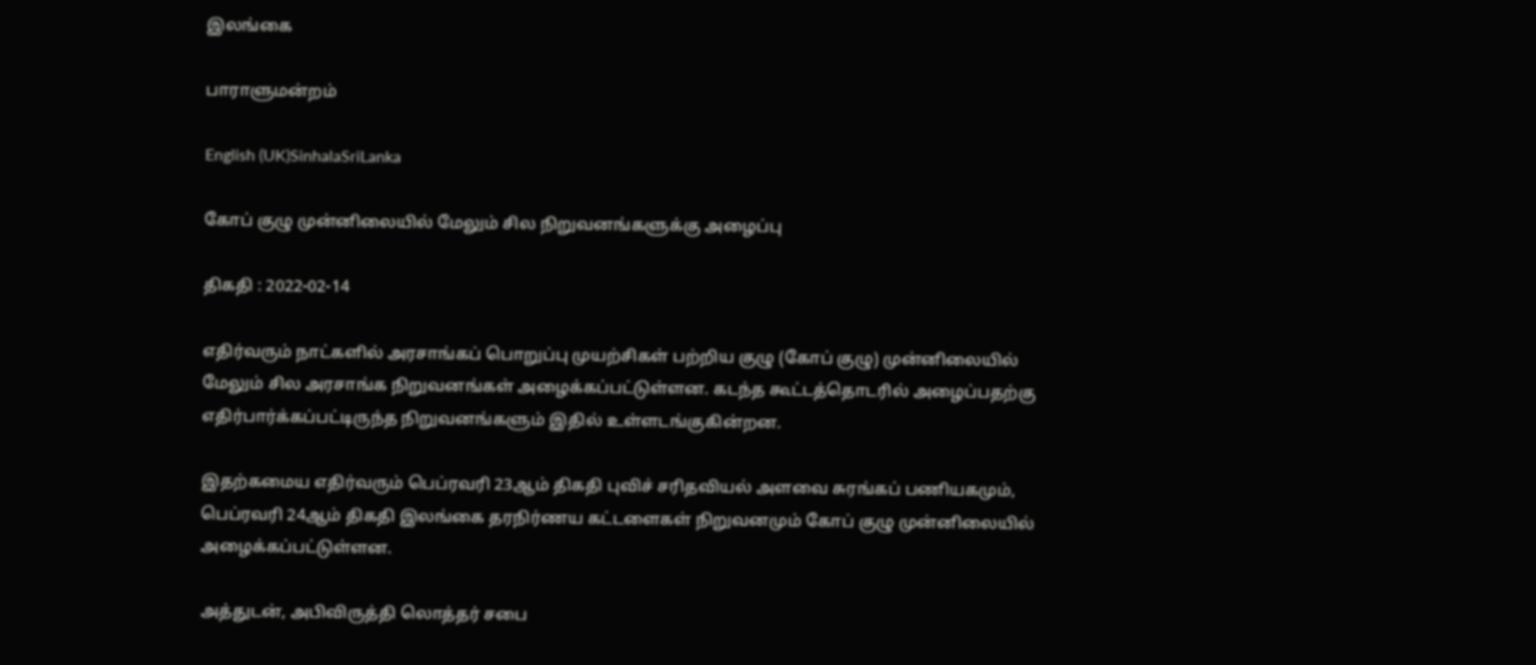இலங்கை

பாராளுமன்றம்

English (UK)SinhalaSriLanka

கோப் குழு முன்னிலையில் மேலும் சில நிறுவனங்களுக்கு அழைப்பு

திகதி : 2022-02-14

எதிர்வரும் நாட்களில் அரசாங்கப் பொறுப்பு முயற்சிகள் பற்றிய குழு (கோப் குழு) முன்னிலையில் மேலும் சில அரசாங்க நிறுவனங்கள் அழைக்கப்பட்டுள்ளன. கடந்த கூட்டத்தொடரில் அழைப்பதற்கு எதிர்பார்க்கப்பட்டிருந்த நிறுவனங்களும் இதில் உள்ளடங்குகின்றன.

இதற்கமைய எதிர்வரும் பெப்ரவரி 23ஆம் திகதி புவிச் சரிதவியல் அளவை சுரங்கப் பணியகமும், பெப்ரவரி 24ஆம் திகதி இலங்கை தரநிர்ணய கட்டளைகள் நிறுவனமும் கோப் குழு முன்னிலையில் அழைக்கப்பட்டுள்ளன.

அத்துடன், அபிவிருத்தி லொத்தர் சபை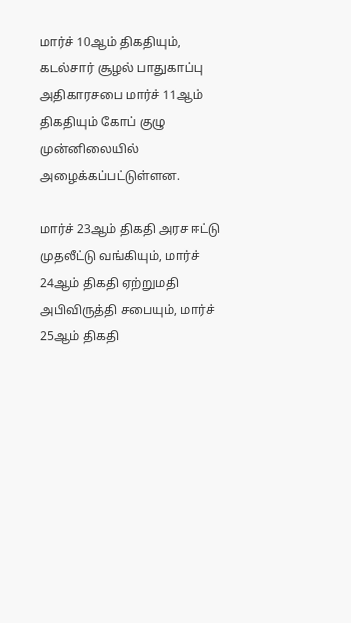மார்ச் 10ஆம் திகதியும், கடல்சார் சூழல் பாதுகாப்பு அதிகாரசபை மார்ச் 11ஆம் திகதியும் கோப் குழு முன்னிலையில் அழைக்கப்பட்டுள்ளன.

மார்ச் 23ஆம் திகதி அரச ஈட்டு முதலீட்டு வங்கியும், மார்ச் 24ஆம் திகதி ஏற்றுமதி அபிவிருத்தி சபையும், மார்ச் 25ஆம் திகதி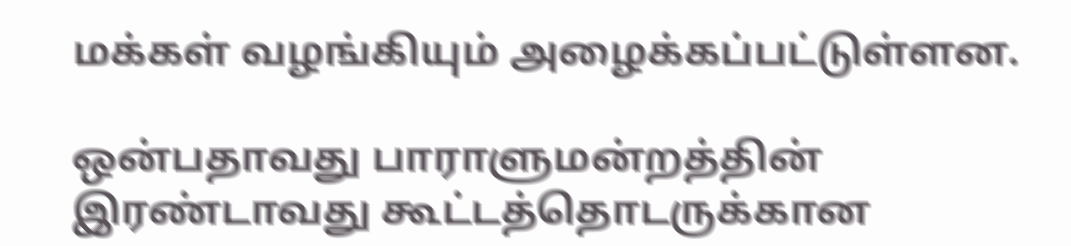மக்கள் வழங்கியும் அழைக்கப்பட்டுள்ளன.

ஒன்பதாவது பாராளுமன்றத்தின் இரண்டாவது கூட்டத்தொடருக்கான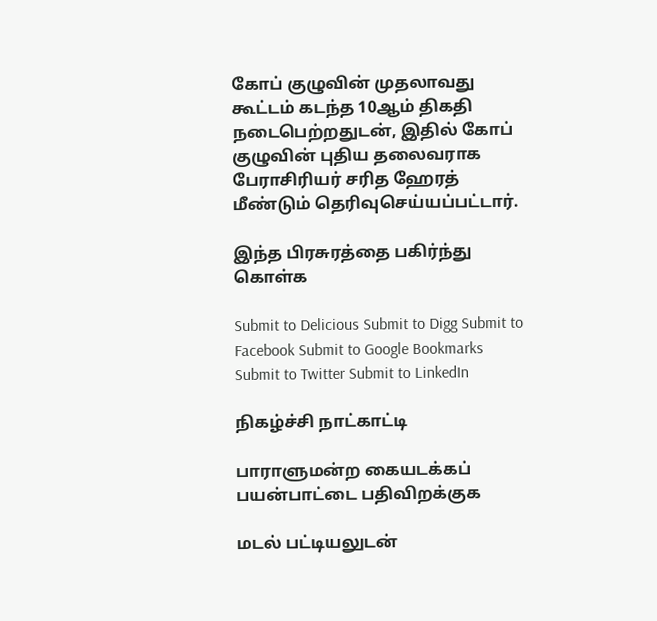கோப் குழுவின் முதலாவது கூட்டம் கடந்த 10ஆம் திகதி நடைபெற்றதுடன், இதில் கோப் குழுவின் புதிய தலைவராக பேராசிரியர் சரித ஹேரத் மீண்டும் தெரிவுசெய்யப்பட்டார்.

இந்த பிரசுரத்தை பகிர்ந்து கொள்க

Submit to Delicious Submit to Digg Submit to Facebook Submit to Google Bookmarks Submit to Twitter Submit to LinkedIn

நிகழ்ச்சி நாட்காட்டி

பாராளுமன்ற கையடக்கப் பயன்பாட்டை பதிவிறக்குக

மடல் பட்டியலுடன்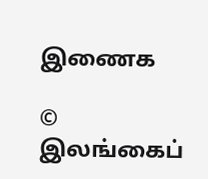இணைக

© இலங்கைப்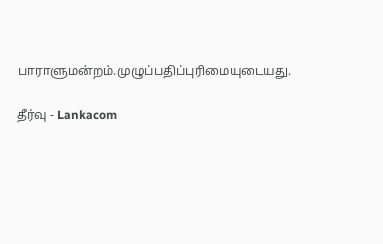பாராளுமன்றம்.முழுப்பதிப்புரிமையுடையது.

தீர்வு - Lankacom